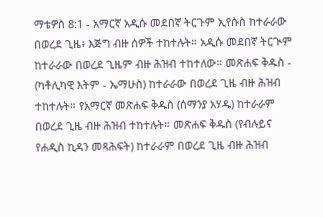ማቴዎስ 8:1 - አማርኛ አዲሱ መደበኛ ትርጉም ኢየሱስ ከተራራው በወረደ ጊዜ፥ እጅግ ብዙ ሰዎች ተከተሉት። አዲሱ መደበኛ ትርጒም ከተራራው በወረደ ጊዜም ብዙ ሕዝብ ተከተለው። መጽሐፍ ቅዱስ - (ካቶሊካዊ እትም - ኤማሁስ) ከተራራው በወረደ ጊዜ ብዙ ሕዝብ ተከተሉት። የአማርኛ መጽሐፍ ቅዱስ (ሰማንያ አሃዱ) ከተራራም በወረደ ጊዜ ብዙ ሕዝብ ተከተሉት። መጽሐፍ ቅዱስ (የብሉይና የሐዲስ ኪዳን መጻሕፍት) ከተራራም በወረደ ጊዜ ብዙ ሕዝብ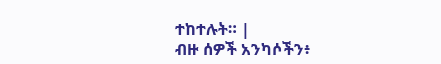ተከተሉት። |
ብዙ ሰዎች አንካሶችን፥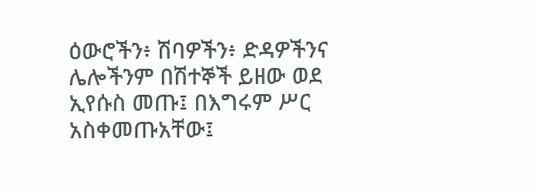ዕውሮችን፥ ሽባዎችን፥ ድዳዎችንና ሌሎችንም በሽተኞች ይዘው ወደ ኢየሱስ መጡ፤ በእግሩም ሥር አስቀመጡአቸው፤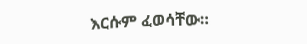እርሱም ፈወሳቸው።